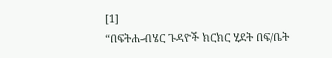[1]
“በፍትሐ-ብሄር ጉዳዮች ክርክር ሂደት በፍ/ቤት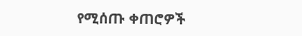የሚሰጡ ቀጠሮዎች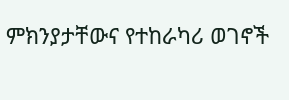ምክንያታቸውና የተከራካሪ ወገኖች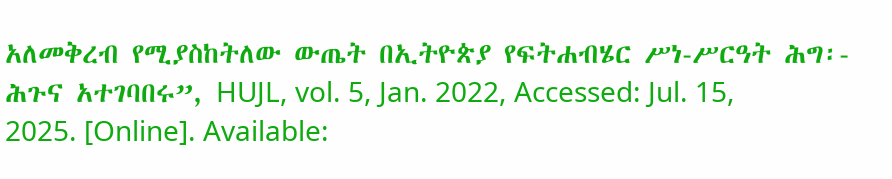አለመቅረብ የሚያስከትለው ውጤት በኢትዮጵያ የፍትሐብሄር ሥነ-ሥርዓት ሕግ፡- ሕጉና አተገባበሩ”, HUJL, vol. 5, Jan. 2022, Accessed: Jul. 15, 2025. [Online]. Available: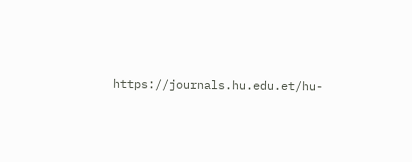https://journals.hu.edu.et/hu-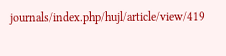journals/index.php/hujl/article/view/419